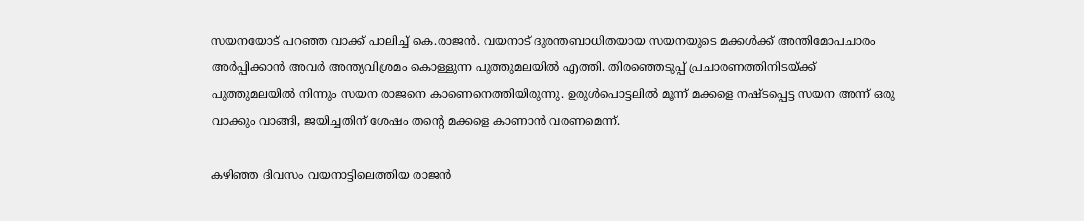സയനയോട് പറഞ്ഞ വാക്ക് പാലിച്ച് കെ.രാജന്‍. വയനാട് ദുരന്തബാധിതയായ സയനയുടെ മക്കൾക്ക് അന്തിമോപചാരം അർപ്പിക്കാൻ അവര്‍ അന്ത്യവിശ്രമം കൊള്ളുന്ന പുത്തുമലയില്‍ എത്തി. തിരഞ്ഞെടുപ്പ് പ്രചാരണത്തിനിടയ്ക്ക് പുത്തുമലയില്‍ നിന്നും സയന രാജനെ കാണെനെത്തിയിരുന്നു. ഉരുള്‍പൊട്ടലില്‍ മൂന്ന് മക്കളെ നഷ്ടപ്പെട്ട സയന അന്ന് ഒരു വാക്കും വാങ്ങി, ജയിച്ചതിന് ശേഷം തന്‍റെ മക്കളെ കാണാന്‍ വരണമെന്ന്.

കഴിഞ്ഞ ദിവസം വയനാട്ടിലെത്തിയ രാജന്‍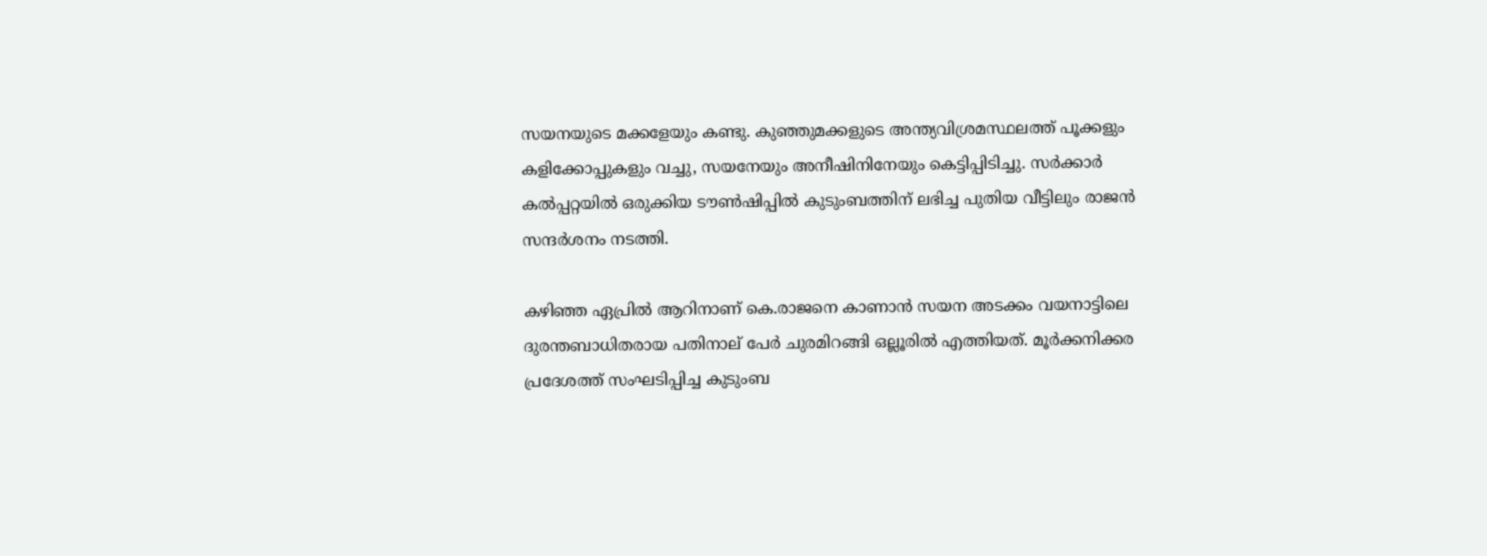സയനയുടെ മക്കളേയും കണ്ടു. കുഞ്ഞുമക്കളുടെ അന്ത്യവിശ്രമസ്ഥലത്ത് പൂക്കളും കളിക്കോപ്പുകളും വച്ചു, സയനേയും അനീഷിനിനേയും കെട്ടിപ്പിടിച്ചു. സർക്കാർ കൽപ്പറ്റയിൽ ഒരുക്കിയ ടൗൺഷിപ്പിൽ കുടുംബത്തിന് ലഭിച്ച പുതിയ വീട്ടിലും രാജൻ സന്ദർശനം നടത്തി.

കഴിഞ്ഞ ഏപ്രില്‍ ആറിനാണ് കെ.രാജനെ കാണാന്‍ സയന അടക്കം വയനാട്ടിലെ ദുരന്തബാധിതരായ പതിനാല് പേര്‍ ചുരമിറങ്ങി ഒല്ലൂരിൽ എത്തിയത്. മൂര്‍ക്കനിക്കര പ്രദേശത്ത് സംഘടിപ്പിച്ച കുടുംബ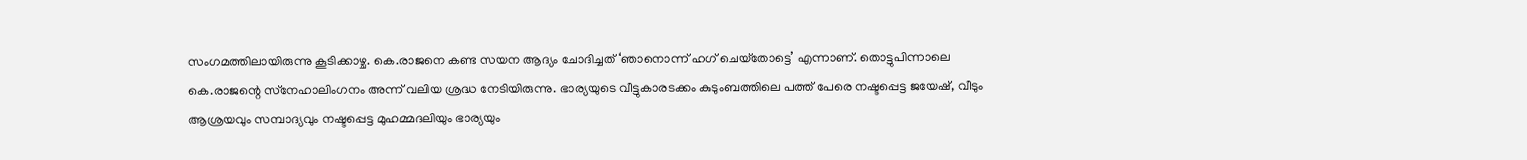സംഗമത്തിലായിരുന്നു കൂടിക്കാഴ്ച. കെ.രാജനെ കണ്ട സയന ആദ്യം ചോദിച്ചത് ‘ഞാനൊന്ന് ഹഗ് ചെയ്‌തോട്ടെ’ എന്നാണ്. തൊട്ടുപിന്നാലെ കെ.രാജന്റെ സ്‌നേഹാലിംഗനം അന്ന് വലിയ ശ്രദ്ധ നേടിയിരുന്നു. ഭാര്യയുടെ വീട്ടുകാരടക്കം കുടുംബത്തിലെ പത്ത് പേരെ നഷ്ടപ്പെട്ട ജയേഷ്, വീടും ആശ്രയവും സമ്പാദ്യവും നഷ്ടപ്പെട്ട മുഹമ്മദലിയും ഭാര്യയും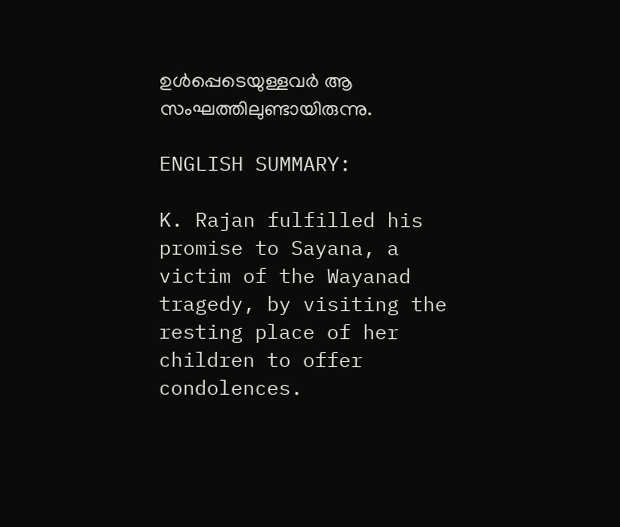ഉൾപ്പെടെയുള്ളവർ ആ സംഘത്തിലുണ്ടായിരുന്നു.

ENGLISH SUMMARY:

K. Rajan fulfilled his promise to Sayana, a victim of the Wayanad tragedy, by visiting the resting place of her children to offer condolences.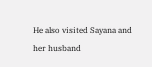He also visited Sayana and her husband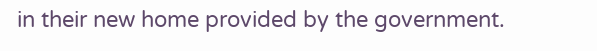in their new home provided by the government.